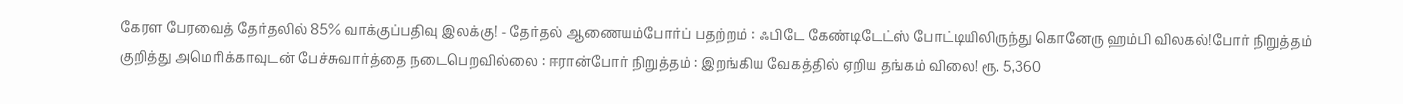கேரள பேரவைத் தேர்தலில் 85% வாக்குப்பதிவு இலக்கு! - தேர்தல் ஆணையம்போர்ப் பதற்றம் : ஃபிடே கேண்டிடேட்ஸ் போட்டியிலிருந்து கொனேரு ஹம்பி விலகல்!போர் நிறுத்தம் குறித்து அமெரிக்காவுடன் பேச்சுவார்த்தை நடைபெறவில்லை : ஈரான்போர் நிறுத்தம் : இறங்கிய வேகத்தில் ஏறிய தங்கம் விலை! ரூ. 5,360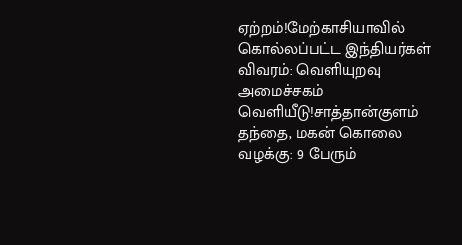ஏற்றம்!மேற்காசியாவில் கொல்லப்பட்ட இந்தியர்கள் விவரம்: வெளியுறவு அமைச்சகம் வெளியீடு!சாத்தான்குளம் தந்தை, மகன் கொலை வழக்கு: 9 பேரும்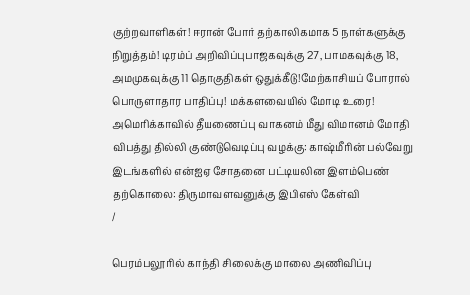குற்றவாளிகள்! ஈரான் போர் தற்காலிகமாக 5 நாள்களுக்கு நிறுத்தம்! டிரம்ப் அறிவிப்புபாஜகவுக்கு 27, பாமகவுக்கு 18, அமமுகவுக்கு 11 தொகுதிகள் ஒதுக்கீடு!மேற்காசியப் போரால் பொருளாதார பாதிப்பு! மக்களவையில் மோடி உரை! அமெரிக்காவில் தீயணைப்பு வாகனம் மீது விமானம் மோதி விபத்து தில்லி குண்டுவெடிப்பு வழக்கு: காஷ்மீரின் பல்வேறு இடங்களில் என்ஐஏ சோதனை பட்டியலின இளம்பெண் தற்கொலை: திருமாவளவனுக்கு இபிஎஸ் கேள்வி
/

பெரம்பலூரில் காந்தி சிலைக்கு மாலை அணிவிப்பு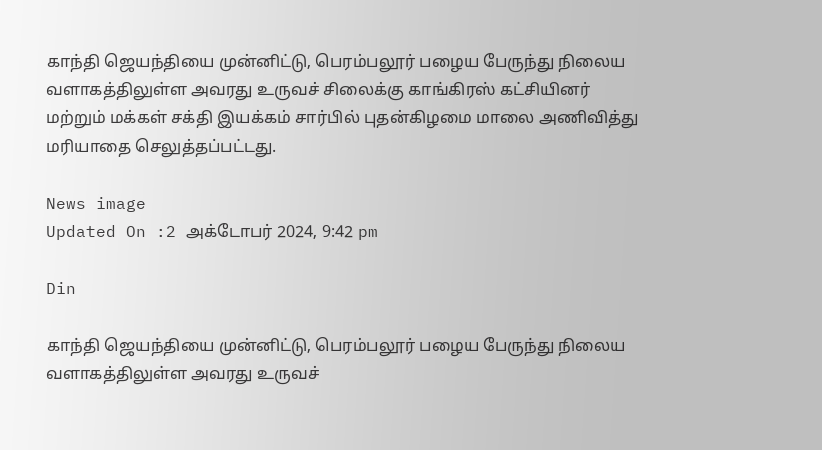காந்தி ஜெயந்தியை முன்னிட்டு, பெரம்பலூர் பழைய பேருந்து நிலைய வளாகத்திலுள்ள அவரது உருவச் சிலைக்கு காங்கிரஸ் கட்சியினர் மற்றும் மக்கள் சக்தி இயக்கம் சார்பில் புதன்கிழமை மாலை அணிவித்து மரியாதை செலுத்தப்பட்டது.

News image
Updated On :2 அக்டோபர் 2024, 9:42 pm

Din

காந்தி ஜெயந்தியை முன்னிட்டு, பெரம்பலூர் பழைய பேருந்து நிலைய வளாகத்திலுள்ள அவரது உருவச்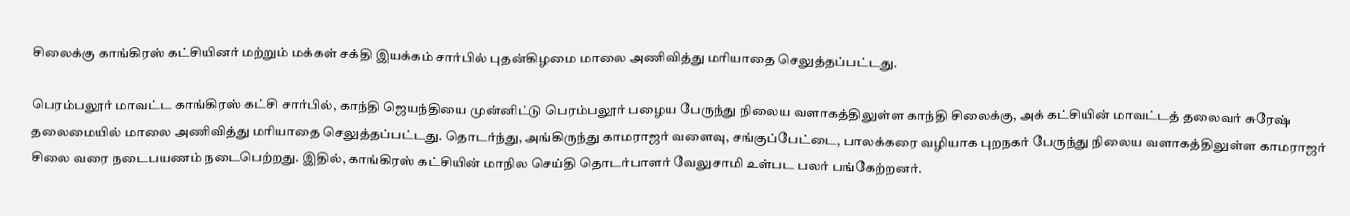சிலைக்கு காங்கிரஸ் கட்சியினர் மற்றும் மக்கள் சக்தி இயக்கம் சார்பில் புதன்கிழமை மாலை அணிவித்து மரியாதை செலுத்தப்பட்டது.

பெரம்பலூர் மாவட்ட காங்கிரஸ் கட்சி சார்பில், காந்தி ஜெயந்தியை முன்னிட்டு பெரம்பலூர் பழைய பேருந்து நிலைய வளாகத்திலுள்ள காந்தி சிலைக்கு, அக் கட்சியின் மாவட்டத் தலைவர் சுரேஷ் தலைமையில் மாலை அணிவித்து மரியாதை செலுத்தப்பட்டது. தொடர்ந்து, அங்கிருந்து காமராஜர் வளைவு, சங்குப்பேட்டை, பாலக்கரை வழியாக புறநகர் பேருந்து நிலைய வளாகத்திலுள்ள காமராஜர் சிலை வரை நடைபயணம் நடைபெற்றது. இதில், காங்கிரஸ் கட்சியின் மாநில செய்தி தொடர்பாளர் வேலுசாமி உள்பட பலர் பங்கேற்றனர்.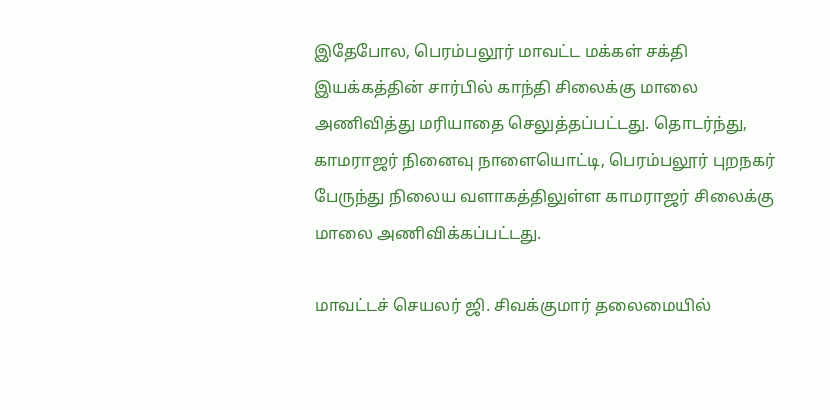இதேபோல, பெரம்பலூர் மாவட்ட மக்கள் சக்தி இயக்கத்தின் சார்பில் காந்தி சிலைக்கு மாலை அணிவித்து மரியாதை செலுத்தப்பட்டது. தொடர்ந்து, காமராஜர் நினைவு நாளையொட்டி, பெரம்பலூர் புறநகர் பேருந்து நிலைய வளாகத்திலுள்ள காமராஜர் சிலைக்கு மாலை அணிவிக்கப்பட்டது.

மாவட்டச் செயலர் ஜி. சிவக்குமார் தலைமையில்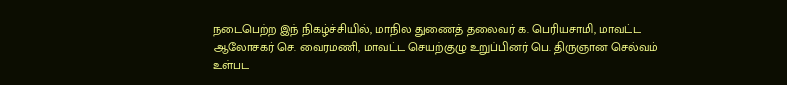நடைபெற்ற இந் நிகழ்ச்சியில், மாநில துணைத் தலைவர் க. பெரியசாமி, மாவட்ட ஆலோசகர் செ. வைரமணி, மாவட்ட செயற்குழு உறுப்பினர் பெ. திருஞான செல்வம் உள்பட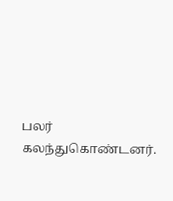பலர் கலந்துகொண்டனர்.